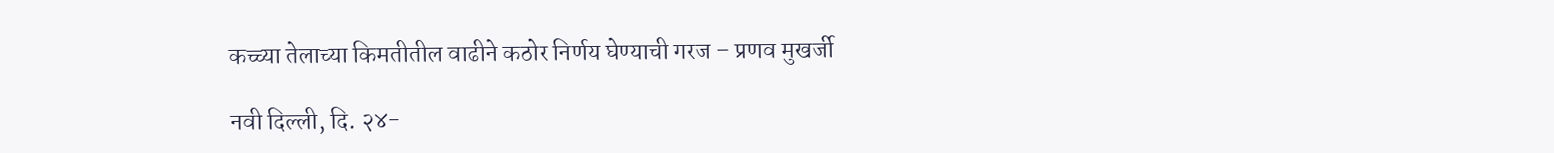कच्च्या तेलाच्या किमतीतील वाढीने कठोर निर्णय घेण्याची गरज – प्रणव मुखर्जी

नवी दिल्ली, दि. २४-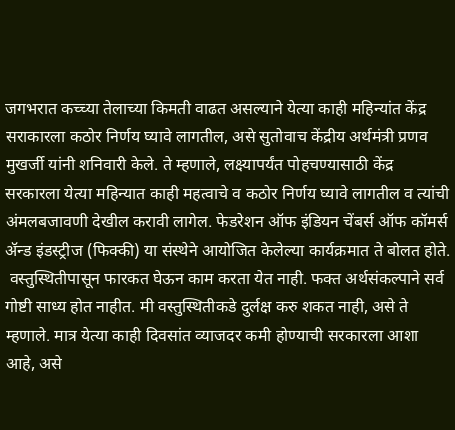जगभरात कच्च्या तेलाच्या किमती वाढत असल्याने येत्या काही महिन्यांत केंद्र सराकारला कठोर निर्णय घ्यावे लागतील, असे सुतोवाच केंद्रीय अर्थमंत्री प्रणव मुखर्जी यांनी शनिवारी केले. ते म्हणाले, लक्ष्यापर्यंत पोहचण्यासाठी केंद्र सरकारला येत्या महिन्यात काही महत्वाचे व कठोर निर्णय घ्यावे लागतील व त्यांची अंमलबजावणी देखील करावी लागेल. फेडरेशन ऑफ इंडियन चेंबर्स ऑफ कॉमर्स ॲन्ड इंडस्ट्रीज (फिक्की) या संस्थेने आयोजित केलेल्या कार्यक्रमात ते बोलत होते.
 वस्तुस्थितीपासून फारकत घेऊन काम करता येत नाही. फक्त अर्थसंकल्पाने सर्व गोष्टी साध्य होत नाहीत. मी वस्तुस्थितीकडे दुर्लक्ष करु शकत नाही, असे ते म्हणाले. मात्र येत्या काही दिवसांत व्याजदर कमी होण्याची सरकारला आशा आहे, असे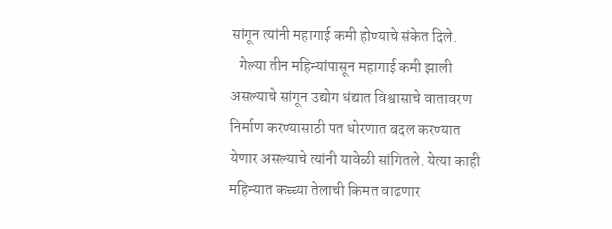सांगून त्यांनी महागाई कमी होण्याचे संकेत दिले.
   गेल्या तीन महिन्यांपासून महागाई कमी झाली असल्याचे सांगून उद्योग धंद्यात विश्वासाचे वातावरण निर्माण करण्यासाठी पत धोरणात बदल करण्यात येणार असल्याचे त्यांनी यावेळी सांगितले. येत्या काही महिन्यात कच्च्या तेलाची किमत वाढणार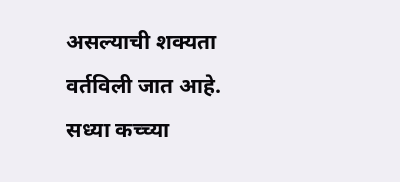असल्याची शक्यता वर्तविली जात आहे. सध्या कच्च्या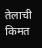तेलाची किमत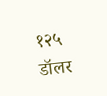१२५ डॉलर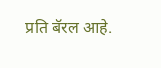प्रति बॅरल आहे.